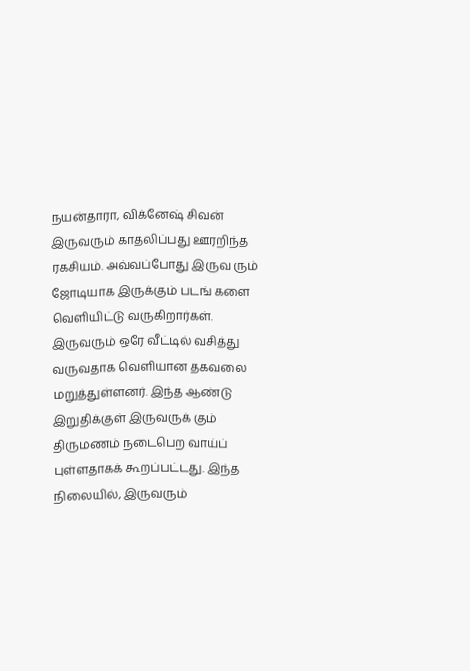நயன்தாரா, விக்னேஷ் சிவன் இருவரும் காதலிப்பது ஊரறிந்த ரகசியம். அவ்வப்போது இருவ ரும் ஜோடியாக இருக்கும் படங் களை வெளியிட்டு வருகிறார்கள். இருவரும் ஒரே வீட்டில் வசித்து வருவதாக வெளியான தகவலை மறுத்துள்ளனர். இந்த ஆண்டு இறுதிக்குள் இருவருக் கும் திருமணம் நடைபெற வாய்ப் புள்ளதாகக் கூறப்பட்டது. இந்த நிலையில், இருவரும்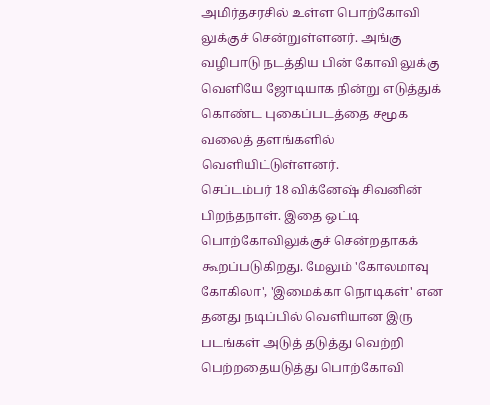அமிர்தசரசில் உள்ள பொற்கோவி லுக்குச் சென்றுள்ளனர். அங்கு வழிபாடு நடத்திய பின் கோவி லுக்கு வெளியே ஜோடியாக நின்று எடுத்துக் கொண்ட புகைப்படத்தை சமூக வலைத் தளங்களில் வெளியிட்டுள்ளனர்.
செப்டம்பர் 18 விக்னேஷ் சிவனின் பிறந்தநாள். இதை ஒட்டி பொற்கோவிலுக்குச் சென்றதாகக் கூறப்படுகிறது. மேலும் 'கோலமாவு கோகிலா', 'இமைக்கா நொடிகள்' என தனது நடிப்பில் வெளியான இரு படங்கள் அடுத் தடுத்து வெற்றி பெற்றதையடுத்து பொற்கோவி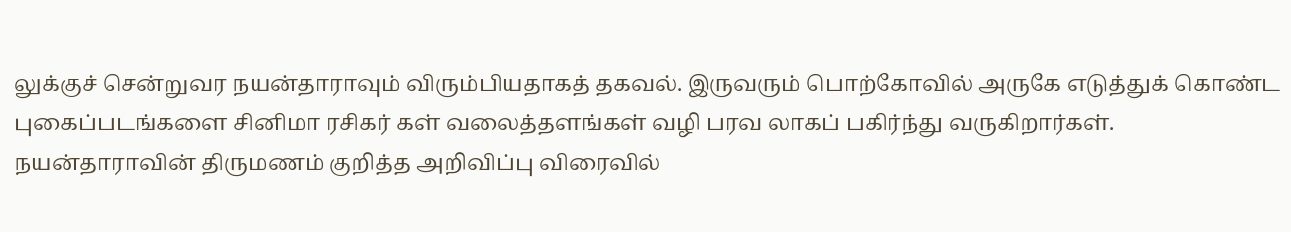லுக்குச் சென்றுவர நயன்தாராவும் விரும்பியதாகத் தகவல். இருவரும் பொற்கோவில் அருகே எடுத்துக் கொண்ட புகைப்படங்களை சினிமா ரசிகர் கள் வலைத்தளங்கள் வழி பரவ லாகப் பகிர்ந்து வருகிறார்கள். நயன்தாராவின் திருமணம் குறித்த அறிவிப்பு விரைவில்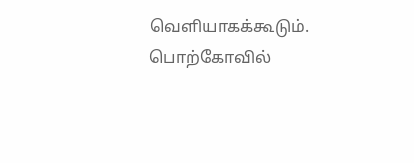வெளியாகக்கூடும்.
பொற்கோவில்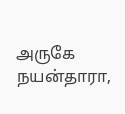அருகே நயன்தாரா,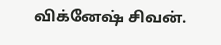விக்னேஷ் சிவன்.